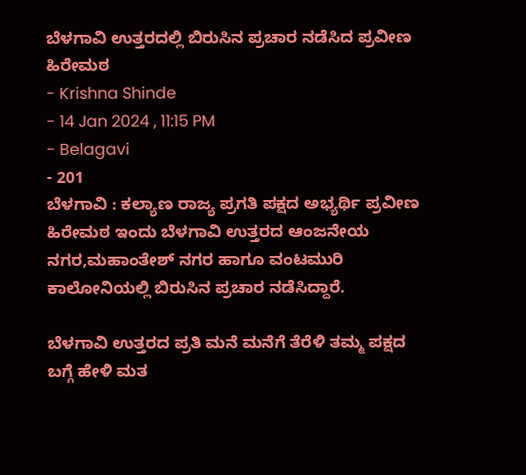ಬೆಳಗಾವಿ ಉತ್ತರದಲ್ಲಿ ಬಿರುಸಿನ ಪ್ರಚಾರ ನಡೆಸಿದ ಪ್ರವೀಣ ಹಿರೇಮಠ
- Krishna Shinde
- 14 Jan 2024 , 11:15 PM
- Belagavi
- 201
ಬೆಳಗಾವಿ : ಕಲ್ಯಾಣ ರಾಜ್ಯ ಪ್ರಗತಿ ಪಕ್ಷದ ಅಭ್ಯರ್ಥಿ ಪ್ರವೀಣ ಹಿರೇಮಠ ಇಂದು ಬೆಳಗಾವಿ ಉತ್ತರದ ಆಂಜನೇಯ ನಗರ,ಮಹಾಂತೇಶ್ ನಗರ ಹಾಗೂ ವಂಟಮುರಿ ಕಾಲೋನಿಯಲ್ಲಿ ಬಿರುಸಿನ ಪ್ರಚಾರ ನಡೆಸಿದ್ದಾರೆ.

ಬೆಳಗಾವಿ ಉತ್ತರದ ಪ್ರತಿ ಮನೆ ಮನೆಗೆ ತೆರೆಳಿ ತಮ್ಮ ಪಕ್ಷದ ಬಗ್ಗೆ ಹೇಳಿ ಮತ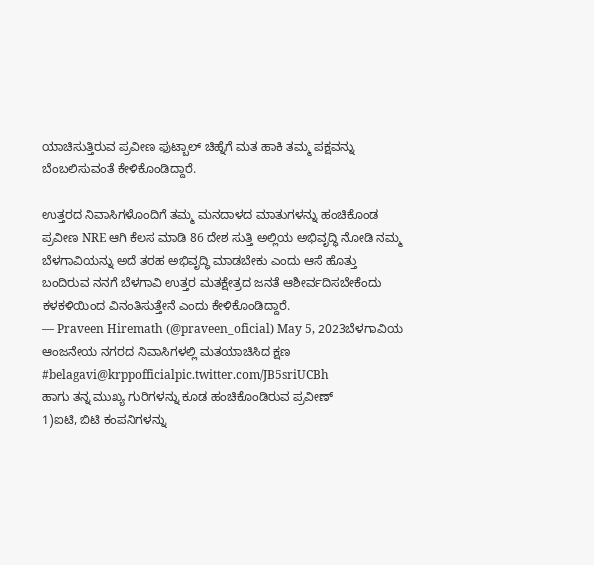ಯಾಚಿಸುತ್ತಿರುವ ಪ್ರವೀಣ ಫುಟ್ಬಾಲ್ ಚಿಹ್ನೆಗೆ ಮತ ಹಾಕಿ ತಮ್ಮ ಪಕ್ಷವನ್ನು ಬೆಂಬಲಿಸುವಂತೆ ಕೇಳಿಕೊಂಡಿದ್ದಾರೆ.

ಉತ್ತರದ ನಿವಾಸಿಗಳೊಂದಿಗೆ ತಮ್ಮ ಮನದಾಳದ ಮಾತುಗಳನ್ನು ಹಂಚಿಕೊಂಡ ಪ್ರವೀಣ NRE ಆಗಿ ಕೆಲಸ ಮಾಡಿ 86 ದೇಶ ಸುತ್ತಿ ಅಲ್ಲಿಯ ಅಭಿವೃದ್ಧಿ ನೋಡಿ ನಮ್ಮ ಬೆಳಗಾವಿಯನ್ನು ಅದೆ ತರಹ ಅಭಿವೃದ್ಧಿ ಮಾಡಬೇಕು ಎಂದು ಆಸೆ ಹೊತ್ತು ಬಂದಿರುವ ನನಗೆ ಬೆಳಗಾವಿ ಉತ್ತರ ಮತಕ್ಷೇತ್ರದ ಜನತೆ ಆಶೀರ್ವದಿಸಬೇಕೆಂದು ಕಳಕಳಿಯಿಂದ ವಿನಂತಿಸುತ್ತೇನೆ ಎಂದು ಕೇಳಿಕೊಂಡಿದ್ದಾರೆ.
— Praveen Hiremath (@praveen_oficial) May 5, 2023ಬೆಳಗಾವಿಯ ಆಂಜನೇಯ ನಗರದ ನಿವಾಸಿಗಳಲ್ಲಿ ಮತಯಾಚಿಸಿದ ಕ್ಷಣ #belagavi@krppofficialpic.twitter.com/JB5sriUCBh
ಹಾಗು ತನ್ನ ಮುಖ್ಯ ಗುರಿಗಳನ್ನು ಕೂಡ ಹಂಚಿಕೊಂಡಿರುವ ಪ್ರವೀಣ್
1)ಐಟಿ, ಬಿಟಿ ಕಂಪನಿಗಳನ್ನು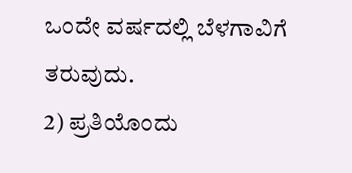ಒಂದೇ ವರ್ಷದಲ್ಲಿ ಬೆಳಗಾವಿಗೆ ತರುವುದು.
2) ಪ್ರತಿಯೊಂದು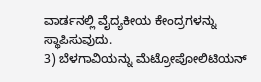ವಾರ್ಡನಲ್ಲಿ ವೈದ್ಯಕೀಯ ಕೇಂದ್ರಗಳನ್ನು ಸ್ಥಾಪಿಸುವುದು.
3) ಬೆಳಗಾವಿಯನ್ನು ಮೆಟ್ರೋಪೋಲಿಟಿಯನ್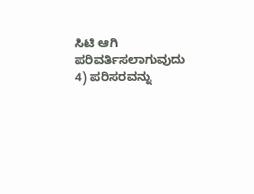ಸಿಟಿ ಆಗಿ ಪರಿವರ್ತಿಸಲಾಗುವುದು
4) ಪರಿಸರವನ್ನು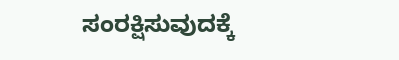ಸಂರಕ್ಷಿಸುವುದಕ್ಕೆ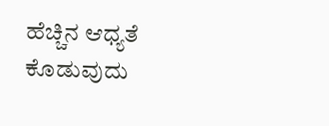ಹೆಚ್ಚಿನ ಆಧ್ಯತೆ ಕೊಡುವುದು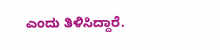ಎಂದು ತಿಳಿಸಿದ್ದಾರೆ.